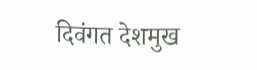दिवंगत देशमुख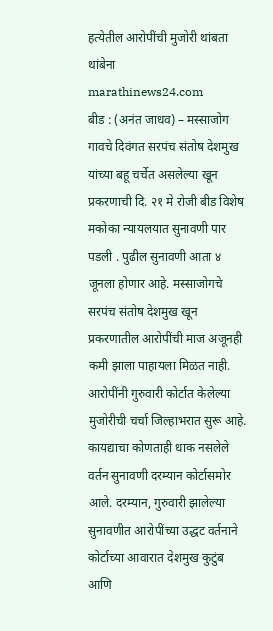हत्येतील आरोपींची मुजोरी थांबता थांबेना
marathinews24.com
बीड : (अनंत जाधव) – मस्साजोग गावचे दिवंगत सरपंच संतोष देशमुख यांच्या बहू चर्चेत असलेल्या खून प्रकरणाची दि. २१ मे रोजी बीड विशेष मकोका न्यायलयात सुनावणी पार पडली . पुढील सुनावणी आता ४ जूनला होणार आहे. मस्साजोगचे सरपंच संतोष देशमुख खून प्रकरणातील आरोपींची माज अजूनही कमी झाला पाहायला मिळत नाही. आरोपींनी गुरुवारी कोर्टात केलेल्या मुजोरीची चर्चा जिल्हाभरात सुरू आहे. कायद्याचा कोणताही धाक नसलेले वर्तन सुनावणी दरम्यान कोर्टासमोर आले. दरम्यान, गुरुवारी झालेल्या सुनावणीत आरोपींच्या उद्धट वर्तनाने कोर्टाच्या आवारात देशमुख कुटुंब आणि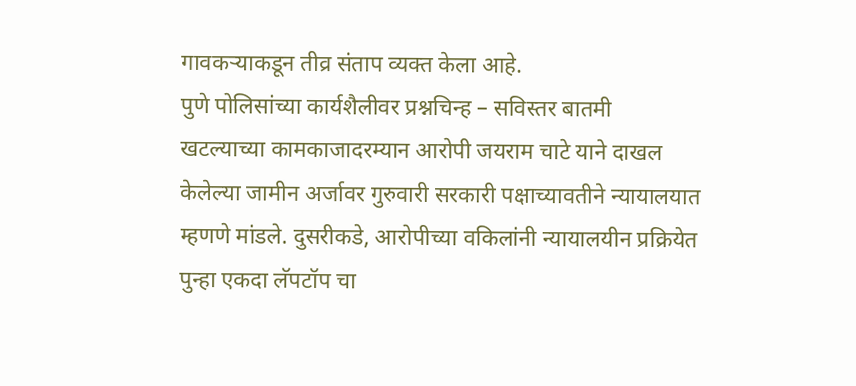गावकऱ्याकडून तीव्र संताप व्यक्त केला आहे.
पुणे पोलिसांच्या कार्यशैलीवर प्रश्नचिन्ह – सविस्तर बातमी
खटल्याच्या कामकाजादरम्यान आरोपी जयराम चाटे याने दाखल केलेल्या जामीन अर्जावर गुरुवारी सरकारी पक्षाच्यावतीने न्यायालयात म्हणणे मांडले. दुसरीकडे, आरोपीच्या वकिलांनी न्यायालयीन प्रक्रियेत पुन्हा एकदा लॅपटॉप चा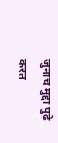जुनाच मुद्दा पुढे करत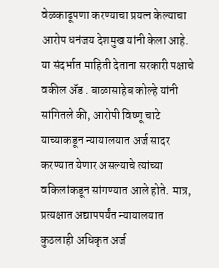वेळकाढूपणा करण्याचा प्रयत्न केल्याचा आरोप धनंजय देशमुख यांनी केला आहे. या संदर्भात माहिती देताना सरकारी पक्षाचे वकील ॲड . बाळासाहेब कोल्हे यांनी सांगितले की, आरोपी विष्णू चाटे याच्याकडून न्यायालयात अर्ज सादर करण्यात येणार असल्याचे त्यांच्या वकिलांकडून सांगण्यात आले होते. मात्र, प्रत्यक्षात अद्यापपर्यंत न्यायालयात कुठलाही अधिकृत अर्ज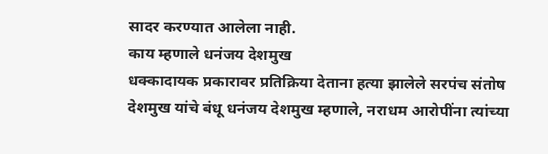सादर करण्यात आलेला नाही.
काय म्हणाले धनंजय देशमुख
धक्कादायक प्रकारावर प्रतिक्रिया देताना हत्या झालेले सरपंच संतोष देशमुख यांचे बंधू धनंजय देशमुख म्हणाले, नराधम आरोपींना त्यांच्या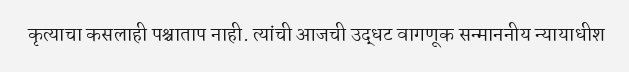कृत्याचा कसलाही पश्चाताप नाही. त्यांची आजची उद्धट वागणूक सन्माननीय न्यायाधीश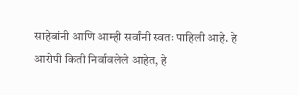साहेबांनी आणि आम्ही सर्वांनी स्वतः पाहिली आहे. हे आरोपी किती निर्वावलेले आहेत, हे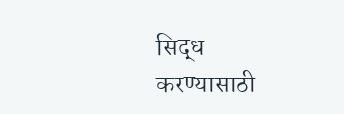सिद्ध करण्यासाठी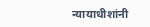न्यायाधीशांनी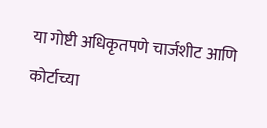या गोष्टी अधिकृतपणे चार्जशीट आणि कोर्टाच्या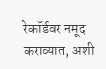रेकॉर्डवर नमूद कराव्यात, अशी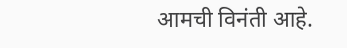आमची विनंती आहे.